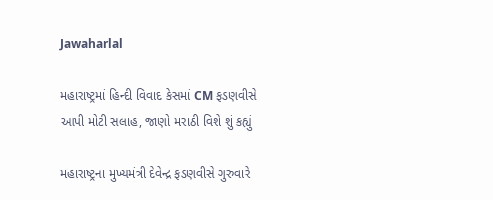Jawaharlal

મહારાષ્ટ્રમાં હિન્દી વિવાદ કેસમાં CM ફડણવીસે આપી મોટી સલાહ, જાણો મરાઠી વિશે શું કહ્યું

મહારાષ્ટ્રના મુખ્યમંત્રી દેવેન્દ્ર ફડણવીસે ગુરુવારે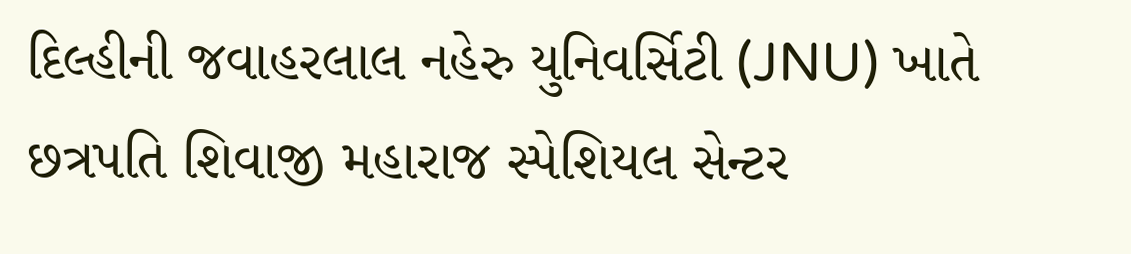દિલ્હીની જવાહરલાલ નહેરુ યુનિવર્સિટી (JNU) ખાતે છત્રપતિ શિવાજી મહારાજ સ્પેશિયલ સેન્ટર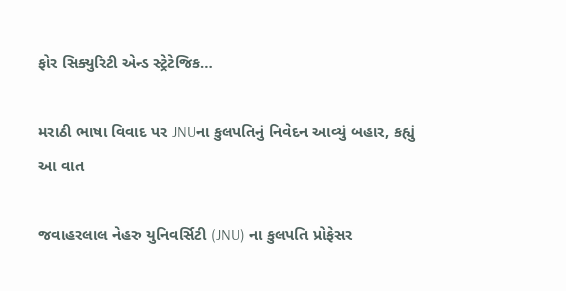ફોર સિક્યુરિટી એન્ડ સ્ટ્રેટેજિક…

મરાઠી ભાષા વિવાદ પર JNUના કુલપતિનું નિવેદન આવ્યું બહાર, કહ્યું આ વાત

જવાહરલાલ નેહરુ યુનિવર્સિટી (JNU) ના કુલપતિ પ્રોફેસર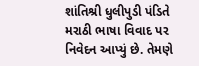શાંતિશ્રી ધુલીપુડી પંડિતે મરાઠી ભાષા વિવાદ પર નિવેદન આપ્યું છે. તેમણે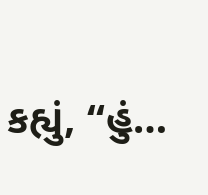કહ્યું, “હું…